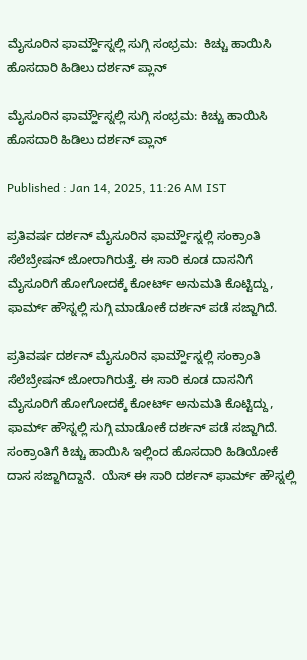ಮೈಸೂರಿನ ಫಾರ್ಮ್ಹೌಸ್ನಲ್ಲಿ ಸುಗ್ಗಿ ಸಂಭ್ರಮ:  ಕಿಚ್ಚು ಹಾಯಿಸಿ ಹೊಸದಾರಿ ಹಿಡಿಲು ದರ್ಶನ್ ಪ್ಲಾನ್

ಮೈಸೂರಿನ ಫಾರ್ಮ್ಹೌಸ್ನಲ್ಲಿ ಸುಗ್ಗಿ ಸಂಭ್ರಮ: ಕಿಚ್ಚು ಹಾಯಿಸಿ ಹೊಸದಾರಿ ಹಿಡಿಲು ದರ್ಶನ್ ಪ್ಲಾನ್

Published : Jan 14, 2025, 11:26 AM IST

ಪ್ರತಿವರ್ಷ ದರ್ಶನ್ ಮೈಸೂರಿನ ಫಾರ್ಮ್ಹೌಸ್ನಲ್ಲಿ ಸಂಕ್ರಾಂತಿ ಸೆಲೆಬ್ರೇಷನ್ ಜೋರಾಗಿರುತ್ತೆ. ಈ ಸಾರಿ ಕೂಡ ದಾಸನಿಗೆ ಮೈಸೂರಿಗೆ ಹೋಗೋದಕ್ಕೆ ಕೋರ್ಟ್ ಅನುಮತಿ ಕೊಟ್ಟಿದ್ದು, ಫಾರ್ಮ್ ಹೌಸ್ನಲ್ಲಿ ಸುಗ್ಗಿ ಮಾಡೋಕೆ ದರ್ಶನ್ ಪಡೆ ಸಜ್ಜಾಗಿದೆ.

ಪ್ರತಿವರ್ಷ ದರ್ಶನ್ ಮೈಸೂರಿನ ಫಾರ್ಮ್ಹೌಸ್ನಲ್ಲಿ ಸಂಕ್ರಾಂತಿ ಸೆಲೆಬ್ರೇಷನ್ ಜೋರಾಗಿರುತ್ತೆ. ಈ ಸಾರಿ ಕೂಡ ದಾಸನಿಗೆ ಮೈಸೂರಿಗೆ ಹೋಗೋದಕ್ಕೆ ಕೋರ್ಟ್ ಅನುಮತಿ ಕೊಟ್ಟಿದ್ದು, ಫಾರ್ಮ್ ಹೌಸ್ನಲ್ಲಿ ಸುಗ್ಗಿ ಮಾಡೋಕೆ ದರ್ಶನ್ ಪಡೆ ಸಜ್ಜಾಗಿದೆ. ಸಂಕ್ರಾಂತಿಗೆ ಕಿಚ್ಚು ಹಾಯಿಸಿ ಇಲ್ಲಿಂದ ಹೊಸದಾರಿ ಹಿಡಿಯೋಕೆ ದಾಸ ಸಜ್ಜಾಗಿದ್ದಾನೆ.  ಯೆಸ್ ಈ ಸಾರಿ ದರ್ಶನ್ ಫಾರ್ಮ್ ಹೌಸ್ನಲ್ಲಿ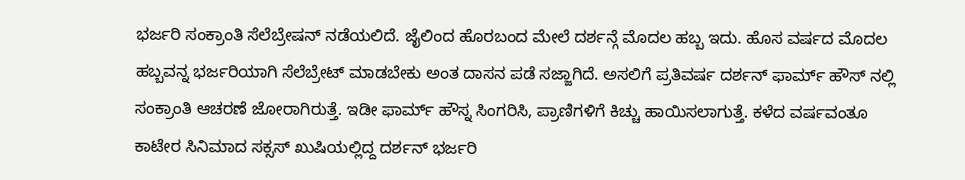ಭರ್ಜರಿ ಸಂಕ್ರಾಂತಿ ಸೆಲೆಬ್ರೇಷನ್ ನಡೆಯಲಿದೆ. ಜೈಲಿಂದ ಹೊರಬಂದ ಮೇಲೆ ದರ್ಶನ್ಗೆ ಮೊದಲ ಹಬ್ಬ ಇದು. ಹೊಸ ವರ್ಷದ ಮೊದಲ ಹಬ್ಬವನ್ನ ಭರ್ಜರಿಯಾಗಿ ಸೆಲೆಬ್ರೇಟ್ ಮಾಡಬೇಕು ಅಂತ ದಾಸನ ಪಡೆ ಸಜ್ಜಾಗಿದೆ. ಅಸಲಿಗೆ ಪ್ರತಿವರ್ಷ ದರ್ಶನ್ ಫಾರ್ಮ್ ಹೌಸ್ ನಲ್ಲಿ ಸಂಕ್ರಾಂತಿ ಆಚರಣೆ ಜೋರಾಗಿರುತ್ತೆ. ಇಡೀ ಫಾರ್ಮ್ ಹೌಸ್ನ ಸಿಂಗರಿಸಿ, ಪ್ರಾಣಿಗಳಿಗೆ ಕಿಚ್ಚು ಹಾಯಿಸಲಾಗುತ್ತೆ. ಕಳೆದ ವರ್ಷವಂತೂ ಕಾಟೇರ ಸಿನಿಮಾದ ಸಕ್ಸಸ್ ಖುಷಿಯಲ್ಲಿದ್ದ ದರ್ಶನ್ ಭರ್ಜರಿ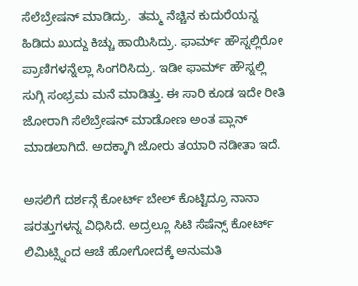ಸೆಲೆಬ್ರೇಷನ್ ಮಾಡಿದ್ರು.  ತಮ್ಮ ನೆಚ್ಚಿನ ಕುದುರೆಯನ್ನ ಹಿಡಿದು ಖುದ್ದು ಕಿಚ್ಚು ಹಾಯಿಸಿದ್ರು. ಫಾರ್ಮ್ ಹೌಸ್ನಲ್ಲಿರೋ ಪ್ರಾಣಿಗಳನ್ನೆಲ್ಲಾ ಸಿಂಗರಿಸಿದ್ರು. ಇಡೀ ಫಾರ್ಮ್ ಹೌಸ್ನಲ್ಲಿ ಸುಗ್ಗಿ ಸಂಭ್ರಮ ಮನೆ ಮಾಡಿತ್ತು. ಈ ಸಾರಿ ಕೂಡ ಇದೇ ರೀತಿ ಜೋರಾಗಿ ಸೆಲೆಬ್ರೇಷನ್ ಮಾಡೋಣ ಅಂತ ಪ್ಲಾನ್ ಮಾಡಲಾಗಿದೆ. ಅದಕ್ಕಾಗಿ ಜೋರು ತಯಾರಿ ನಡೀತಾ ಇದೆ.

ಅಸಲಿಗೆ ದರ್ಶನ್ಗೆ ಕೋರ್ಟ್ ಬೇಲ್ ಕೊಟ್ಟಿದ್ರೂ ನಾನಾ ಷರತ್ತುಗಳನ್ನ ವಿಧಿಸಿದೆ. ಅದ್ರಲ್ಲೂ ಸಿಟಿ ಸೆಷೆನ್ಸ್ ಕೋರ್ಟ್ ಲಿಮಿಟ್ಸ್ನಿಂದ ಆಚೆ ಹೋಗೋದಕ್ಕೆ ಅನುಮತಿ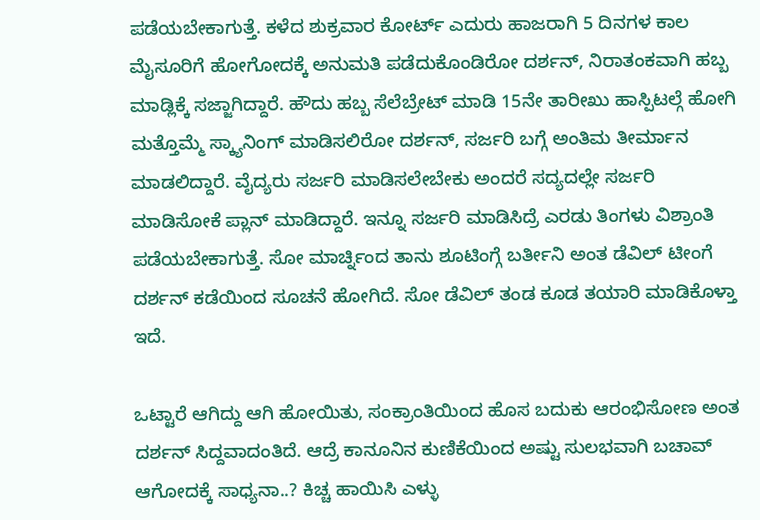ಪಡೆಯಬೇಕಾಗುತ್ತೆ. ಕಳೆದ ಶುಕ್ರವಾರ ಕೋರ್ಟ್ ಎದುರು ಹಾಜರಾಗಿ 5 ದಿನಗಳ ಕಾಲ ಮೈಸೂರಿಗೆ ಹೋಗೋದಕ್ಕೆ ಅನುಮತಿ ಪಡೆದುಕೊಂಡಿರೋ ದರ್ಶನ್, ನಿರಾತಂಕವಾಗಿ ಹಬ್ಬ ಮಾಡ್ಲಿಕ್ಕೆ ಸಜ್ಜಾಗಿದ್ದಾರೆ. ಹೌದು ಹಬ್ಬ ಸೆಲೆಬ್ರೇಟ್ ಮಾಡಿ 15ನೇ ತಾರೀಖು ಹಾಸ್ಪಿಟಲ್ಗೆ ಹೋಗಿ ಮತ್ತೊಮ್ಮೆ ಸ್ಕ್ಯಾನಿಂಗ್ ಮಾಡಿಸಲಿರೋ ದರ್ಶನ್, ಸರ್ಜರಿ ಬಗ್ಗೆ ಅಂತಿಮ ತೀರ್ಮಾನ ಮಾಡಲಿದ್ದಾರೆ. ವೈದ್ಯರು ಸರ್ಜರಿ ಮಾಡಿಸಲೇಬೇಕು ಅಂದರೆ ಸದ್ಯದಲ್ಲೇ ಸರ್ಜರಿ ಮಾಡಿಸೋಕೆ ಪ್ಲಾನ್ ಮಾಡಿದ್ದಾರೆ. ಇನ್ನೂ ಸರ್ಜರಿ ಮಾಡಿಸಿದ್ರೆ ಎರಡು ತಿಂಗಳು ವಿಶ್ರಾಂತಿ ಪಡೆಯಬೇಕಾಗುತ್ತೆ. ಸೋ ಮಾರ್ಚ್ನಿಂದ ತಾನು ಶೂಟಿಂಗ್ಗೆ ಬರ್ತೀನಿ ಅಂತ ಡೆವಿಲ್ ಟೀಂಗೆ ದರ್ಶನ್ ಕಡೆಯಿಂದ ಸೂಚನೆ ಹೋಗಿದೆ. ಸೋ ಡೆವಿಲ್ ತಂಡ ಕೂಡ ತಯಾರಿ ಮಾಡಿಕೊಳ್ತಾ ಇದೆ.

ಒಟ್ಟಾರೆ ಆಗಿದ್ದು ಆಗಿ ಹೋಯಿತು, ಸಂಕ್ರಾಂತಿಯಿಂದ ಹೊಸ ಬದುಕು ಆರಂಭಿಸೋಣ ಅಂತ ದರ್ಶನ್ ಸಿದ್ದವಾದಂತಿದೆ. ಆದ್ರೆ ಕಾನೂನಿನ ಕುಣಿಕೆಯಿಂದ ಅಷ್ಟು ಸುಲಭವಾಗಿ ಬಚಾವ್ ಆಗೋದಕ್ಕೆ ಸಾಧ್ಯನಾ..? ಕಿಚ್ಚ ಹಾಯಿಸಿ ಎಳ್ಳು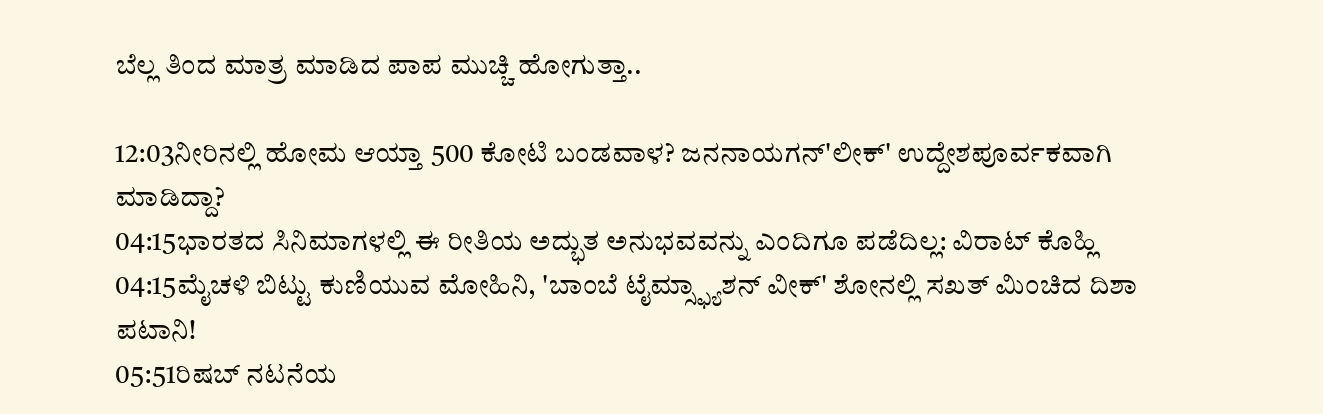ಬೆಲ್ಲ ತಿಂದ ಮಾತ್ರ ಮಾಡಿದ ಪಾಪ ಮುಚ್ಚಿ ಹೋಗುತ್ತಾ..

12:03ನೀರಿನಲ್ಲಿ ಹೋಮ ಆಯ್ತಾ 500 ಕೋಟಿ ಬಂಡವಾಳ? ಜನನಾಯಗನ್'ಲೀಕ್' ಉದ್ದೇಶಪೂರ್ವಕವಾಗಿ ಮಾಡಿದ್ದಾ?
04:15ಭಾರತದ ಸಿನಿಮಾಗಳಲ್ಲಿ ಈ ರೀತಿಯ ಅದ್ಭುತ ಅನುಭವವನ್ನು ಎಂದಿಗೂ ಪಡೆದಿಲ್ಲ: ವಿರಾಟ್ ಕೊಹ್ಲಿ
04:15ಮೈಚಳಿ ಬಿಟ್ಟು ಕುಣಿಯುವ ಮೋಹಿನಿ, 'ಬಾಂಬೆ ಟೈಮ್ಸ್ಫ್ಯಾಶನ್ ವೀಕ್' ಶೋನಲ್ಲಿ ಸಖತ್ ಮಿಂಚಿದ ದಿಶಾ ಪಟಾನಿ!
05:51ರಿಷಬ್ ನಟನೆಯ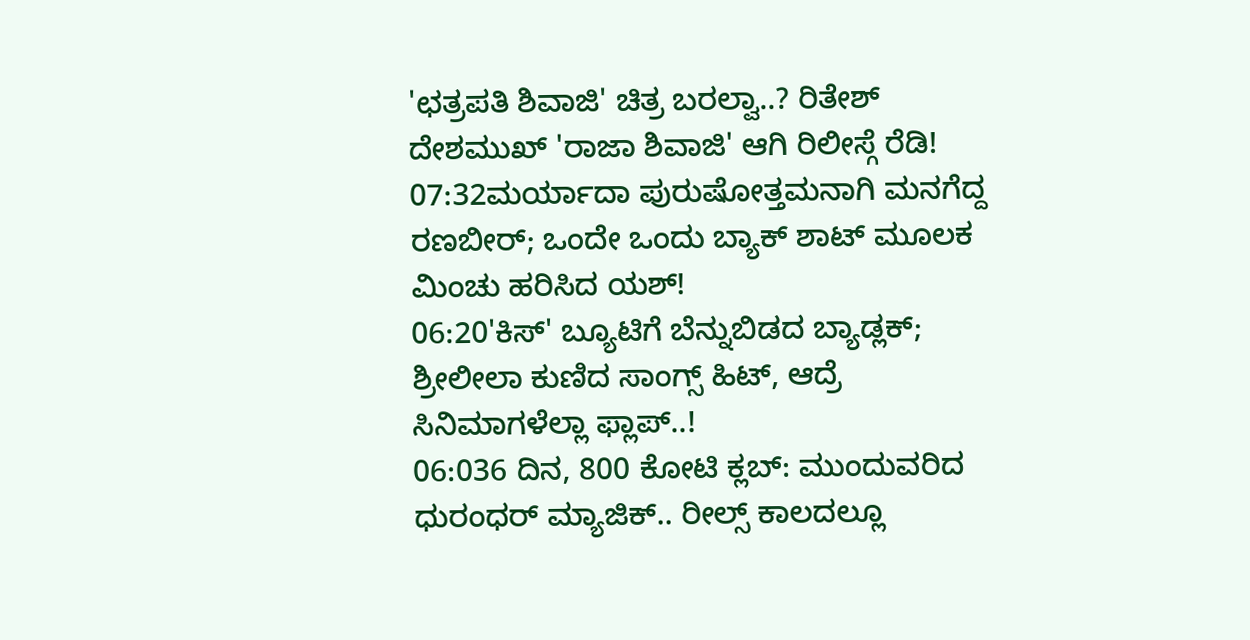'ಛತ್ರಪತಿ ಶಿವಾಜಿ' ಚಿತ್ರ ಬರಲ್ವಾ..? ರಿತೇಶ್ ದೇಶಮುಖ್ 'ರಾಜಾ ಶಿವಾಜಿ' ಆಗಿ ರಿಲೀಸ್ಗೆ ರೆಡಿ!
07:32ಮರ್ಯಾದಾ ಪುರುಷೋತ್ತಮನಾಗಿ ಮನಗೆದ್ದ ರಣಬೀರ್; ಒಂದೇ ಒಂದು ಬ್ಯಾಕ್ ಶಾಟ್ ಮೂಲಕ ಮಿಂಚು ಹರಿಸಿದ ಯಶ್!
06:20'ಕಿಸ್' ಬ್ಯೂಟಿಗೆ ಬೆನ್ನುಬಿಡದ ಬ್ಯಾಡ್ಲಕ್; ಶ್ರೀಲೀಲಾ ಕುಣಿದ ಸಾಂಗ್ಸ್ ಹಿಟ್, ಆದ್ರೆ ಸಿನಿಮಾಗಳೆಲ್ಲಾ ಫ್ಲಾಪ್..!
06:036 ದಿನ, 800 ಕೋಟಿ ಕ್ಲಬ್: ಮುಂದುವರಿದ ಧುರಂಧರ್ ಮ್ಯಾಜಿಕ್.. ರೀಲ್ಸ್ ಕಾಲದಲ್ಲೂ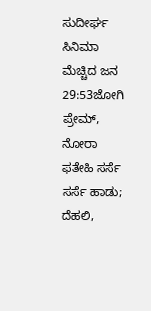ಸುದೀರ್ಘ ಸಿನಿಮಾ ಮೆಚ್ಚಿದ ಜನ
29:53ಜೋಗಿ ಪ್ರೇಮ್‌, ನೋರಾ ಫತೇಹಿ ಸರ್ಸೆ ಸರ್ಸೆ ಹಾಡು; ದೆಹಲಿ,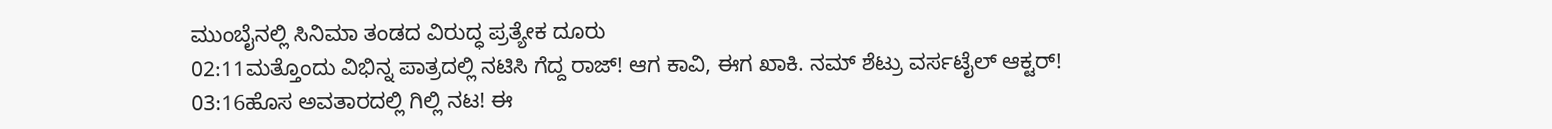ಮುಂಬೈನಲ್ಲಿ ಸಿನಿಮಾ ತಂಡದ ವಿರುದ್ಧ ಪ್ರತ್ಯೇಕ ದೂರು
02:11ಮತ್ತೊಂದು ವಿಭಿನ್ನ ಪಾತ್ರದಲ್ಲಿ ನಟಿಸಿ ಗೆದ್ದ ರಾಜ್! ಆಗ ಕಾವಿ, ಈಗ ಖಾಕಿ. ನಮ್ ಶೆಟ್ರು ವರ್ಸಟೈಲ್ ಆಕ್ಟರ್!
03:16ಹೊಸ ಅವತಾರದಲ್ಲಿ ಗಿಲ್ಲಿ ನಟ! ಈ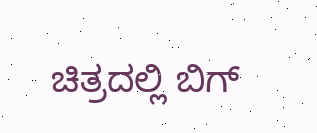ಚಿತ್ರದಲ್ಲಿ ಬಿಗ್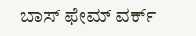ಬಾಸ್ ಫೇಮ್ ವರ್ಕ್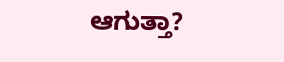ಆಗುತ್ತಾ?